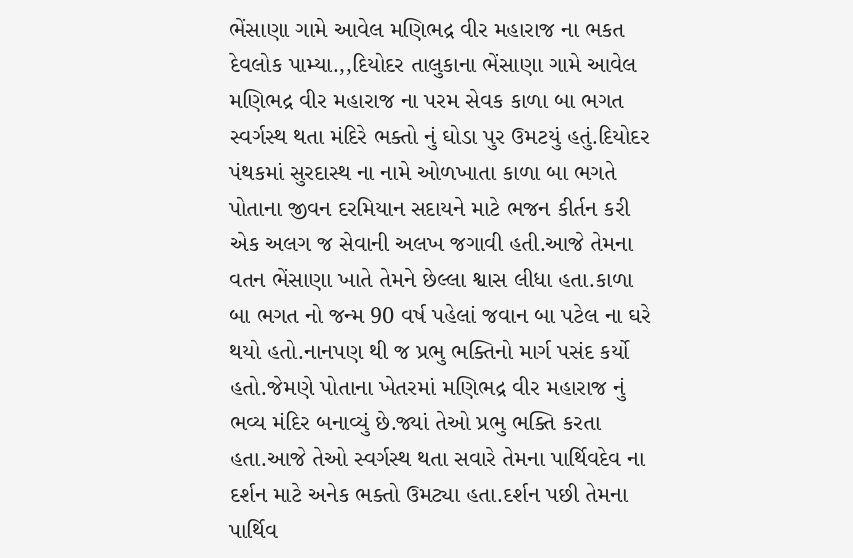ભેંસાણા ગામે આવેલ મણિભદ્ર વીર મહારાજ ના ભકત દેવલોક પામ્યા.,,દિયોદર તાલુકાના ભેંસાણા ગામે આવેલ મણિભદ્ર વીર મહારાજ ના પરમ સેવક કાળા બા ભગત સ્વર્ગસ્થ થતા મંદિરે ભક્તો નું ઘોડા પુર ઉમટયું હતું.દિયોદર પંથકમાં સુરદાસ્થ ના નામે ઓળખાતા કાળા બા ભગતે પોતાના જીવન દરમિયાન સદાયને માટે ભજન કીર્તન કરી એક અલગ જ સેવાની અલખ જગાવી હતી.આજે તેમના વતન ભેંસાણા ખાતે તેમને છેલ્લા શ્વાસ લીધા હતા.કાળા બા ભગત નો જન્મ 90 વર્ષ પહેલાં જવાન બા પટેલ ના ઘરે થયો હતો.નાનપણ થી જ પ્રભુ ભક્તિનો માર્ગ પસંદ કર્યો હતો.જેમણે પોતાના ખેતરમાં મણિભદ્ર વીર મહારાજ નું ભવ્ય મંદિર બનાવ્યું છે.જ્યાં તેઓ પ્રભુ ભક્તિ કરતા હતા.આજે તેઓ સ્વર્ગસ્થ થતા સવારે તેમના પાર્થિવદેવ ના દર્શન માટે અનેક ભક્તો ઉમટ્યા હતા.દર્શન પછી તેમના પાર્થિવ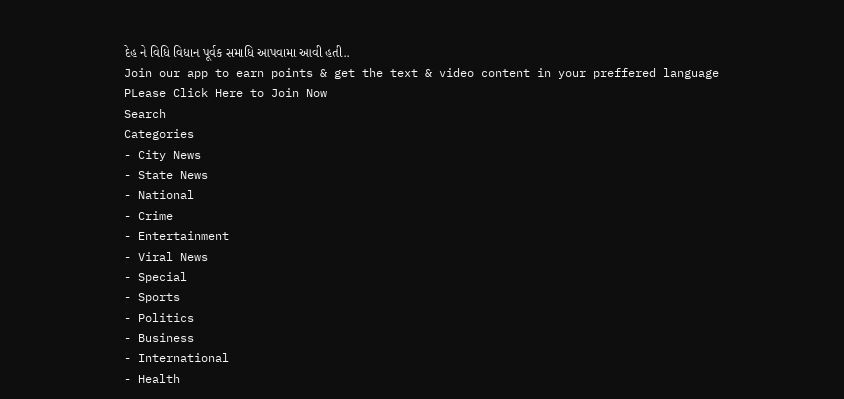દેહ ને વિધિ વિધાન પૂર્વક સમાધિ આપવામા આવી હતી..
Join our app to earn points & get the text & video content in your preffered language
PLease Click Here to Join Now
Search
Categories
- City News
- State News
- National
- Crime
- Entertainment
- Viral News
- Special
- Sports
- Politics
- Business
- International
- Health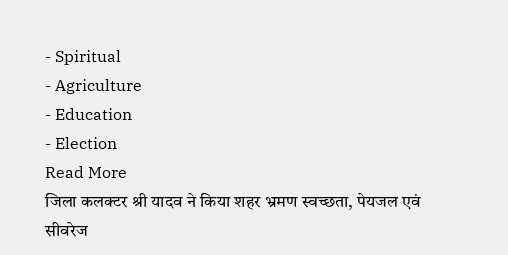- Spiritual
- Agriculture
- Education
- Election
Read More
जिला कलक्टर श्री यादव ने किया शहर भ्रमण स्वच्छता, पेयजल एवं सीवरेज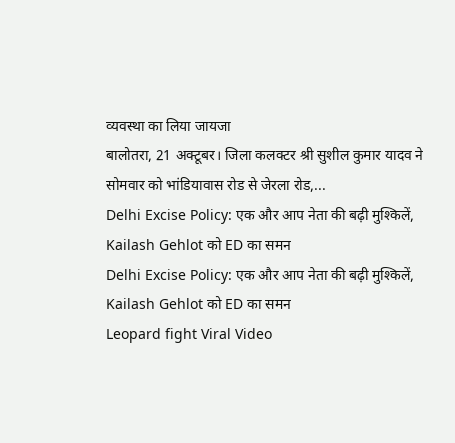व्यवस्था का लिया जायजा
बालोतरा, 21 अक्टूबर। जिला कलक्टर श्री सुशील कुमार यादव ने सोमवार को भांडियावास रोड से जेरला रोड,...
Delhi Excise Policy: एक और आप नेता की बढ़ी मुश्किलें, Kailash Gehlot को ED का समन
Delhi Excise Policy: एक और आप नेता की बढ़ी मुश्किलें, Kailash Gehlot को ED का समन
Leopard fight Viral Video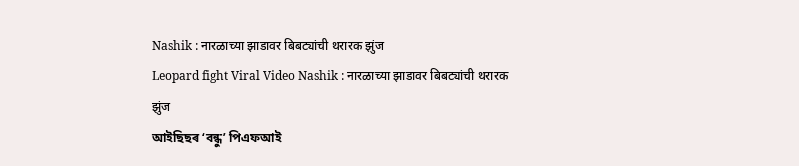Nashik : नारळाच्या झाडावर बिबट्यांची थरारक झुंज
Leopard fight Viral Video Nashik : नारळाच्या झाडावर बिबट्यांची थरारक झुंज
আইছিছৰ ‘বন্ধু’ পিএফআই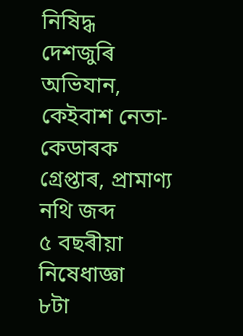নিষিদ্ধ
দেশজুৰি অভিযান, কেইবাশ নেতা-কেডাৰক গ্ৰেপ্তাৰ, প্ৰামাণ্য নথি জব্দ
৫ বছৰীয়া নিষেধাজ্ঞা
৮টা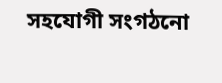সহযোগী সংগঠনো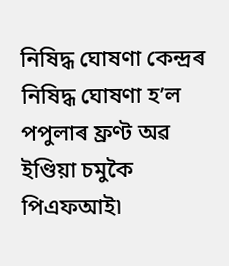নিষিদ্ধ ঘোষণা কেন্দ্ৰৰ
নিষিদ্ধ ঘোষণা হ’ল পপুলাৰ ফ্ৰণ্ট অৱ ইণ্ডিয়া চমুকৈ পিএফআই৷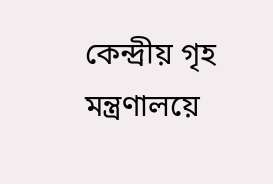কেন্দ্ৰীয় গৃহ মন্ত্ৰণালয়ে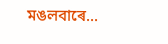মঙলবাৰে...